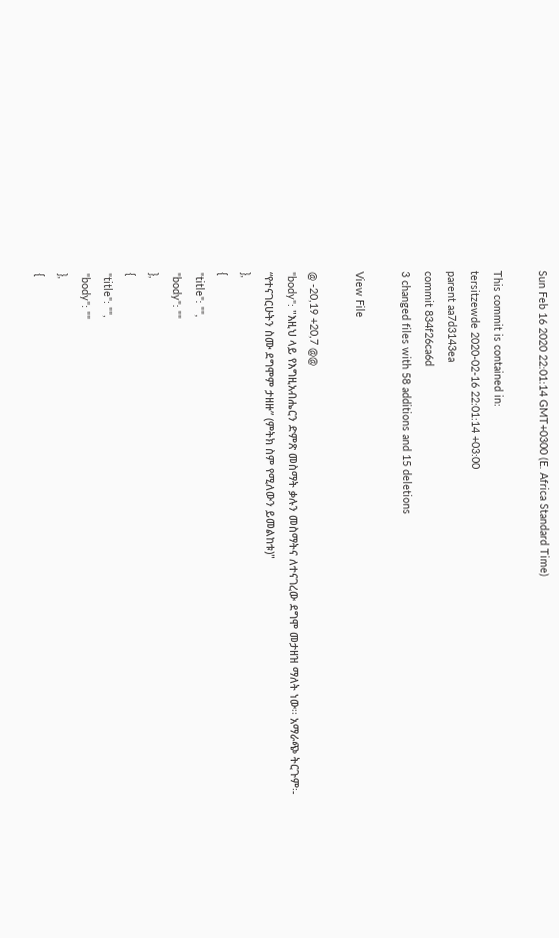Sun Feb 16 2020 22:01:14 GMT+0300 (E. Africa Standard Time)

This commit is contained in:
tersitzewde 2020-02-16 22:01:14 +03:00
parent aa7d3143ea
commit 834f26ca6d
3 changed files with 58 additions and 15 deletions

View File

@ -20,19 +20,7 @@
"body": "እዚህ ላይ የእግዚአብሔርን ድምጽ መስማት ቃሉን መስማትና ለተናገረው ደግሞ መታዘዝ ማለት ነው፡፡ አማራጭ ትርጉም፡- “የተናገርሁትን ስሙ ደግሞም ታዘዙ” (ምትክ ስም የሚለውን ይመልከቱ)"
},
{
"title": "",
"body": ""
},
{
"title": "",
"body": ""
},
{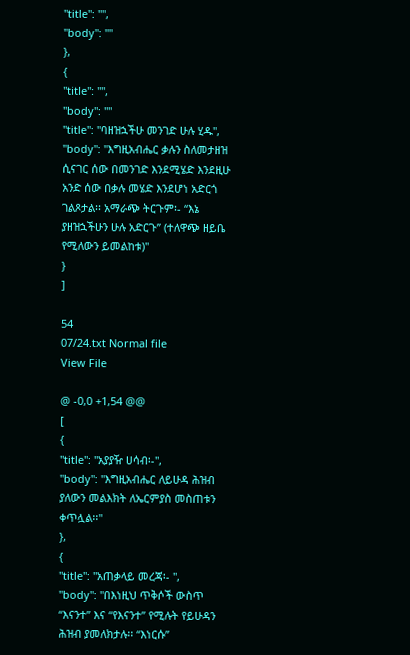"title": "",
"body": ""
},
{
"title": "",
"body": ""
"title": "ባዘዝኋችሁ መንገድ ሁሉ ሂዱ",
"body": "እግዚአብሔር ቃሉን ስለመታዘዝ ሲናገር ሰው በመንገድ እንደሚሄድ እንደዚሁ አንድ ሰው በቃሉ መሄድ እንደሆነ አድርጎ ገልጾታል፡፡ አማራጭ ትርጉም፡- “እኔ ያዘዝኋችሁን ሁሉ አድርጉ” (ተለዋጭ ዘይቤ የሚለውን ይመልከቱ)"
}
]

54
07/24.txt Normal file
View File

@ -0,0 +1,54 @@
[
{
"title": "አያያዥ ሀሳብ፡-",
"body": "እግዚአብሔር ለይሁዳ ሕዝብ ያለውን መልእክት ለኤርምያስ መስጠቱን ቀጥሏል፡፡"
},
{
"title": "አጠቃላይ መረጃ፡- ",
"body": "በእነዚህ ጥቅሶች ውስጥ “እናንተ” እና “የእናንተ” የሚሉት የይሁዳን ሕዝብ ያመለክታሉ፡፡ “እነርሱ”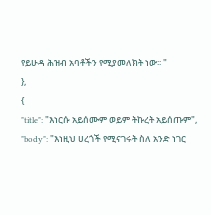የይሁዳ ሕዝብ አባቶችን የሚያመለክት ነው፡፡ "
},
{
"title": "እነርሱ አይሰሙም ወይም ትኩረት አይሰጡም",
"body": "እነዚህ ሀረጎች የሚናገሩት ስለ አንድ ነገር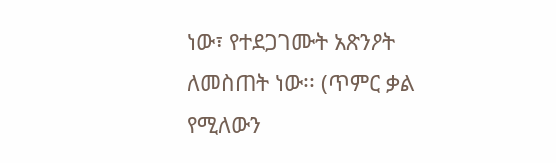ነው፣ የተደጋገሙት አጽንዖት ለመስጠት ነው፡፡ (ጥምር ቃል የሚለውን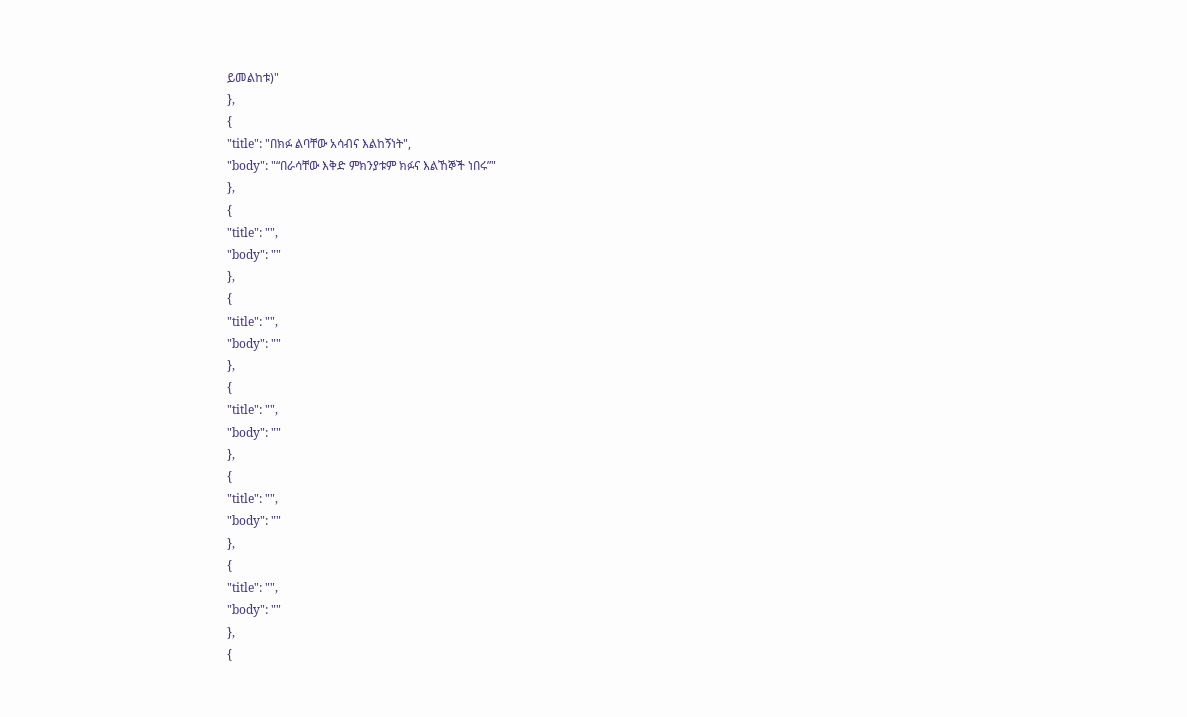ይመልከቱ)"
},
{
"title": "በክፉ ልባቸው አሳብና እልከኝነት",
"body": "“በራሳቸው እቅድ ምክንያቱም ክፉና እልኸኞች ነበሩ”"
},
{
"title": "",
"body": ""
},
{
"title": "",
"body": ""
},
{
"title": "",
"body": ""
},
{
"title": "",
"body": ""
},
{
"title": "",
"body": ""
},
{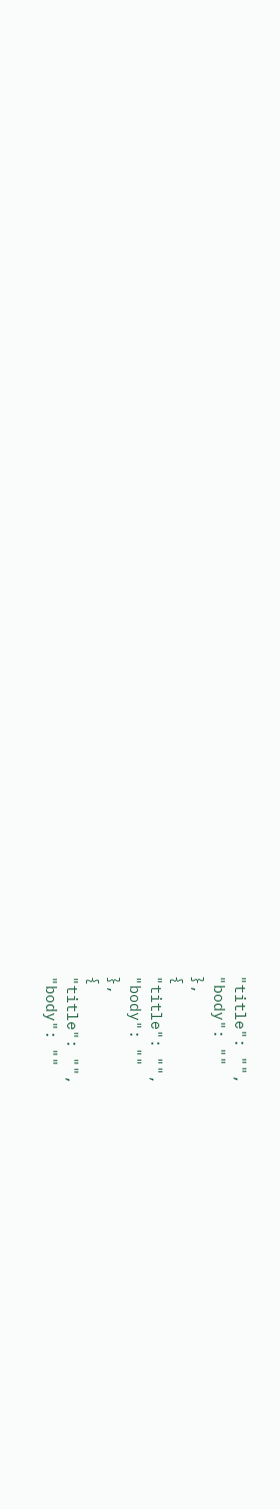"title": "",
"body": ""
},
{
"title": "",
"body": ""
},
{
"title": "",
"body": ""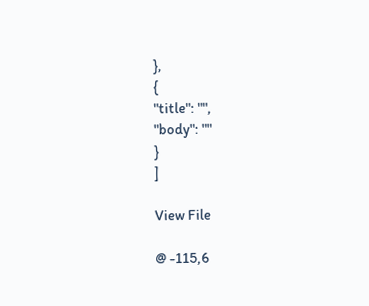},
{
"title": "",
"body": ""
}
]

View File

@ -115,6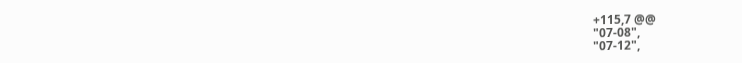+115,7 @@
"07-08",
"07-12",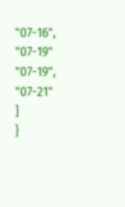"07-16",
"07-19"
"07-19",
"07-21"
]
}